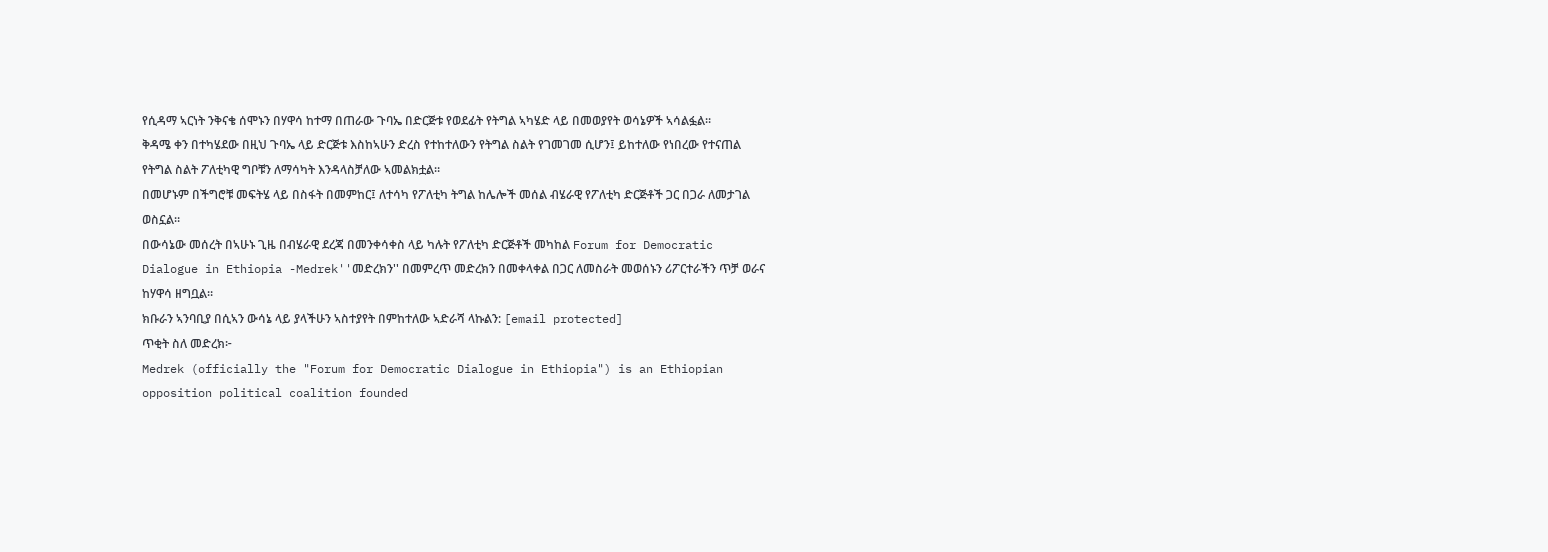የሲዳማ ኣርነት ንቅናቄ ሰሞኑን በሃዋሳ ከተማ በጠራው ጉባኤ በድርጅቱ የወደፊት የትግል ኣካሄድ ላይ በመወያየት ወሳኔዎች ኣሳልፏል።
ቅዳሜ ቀን በተካሄደው በዚህ ጉባኤ ላይ ድርጅቱ እስከኣሁን ድረስ የተከተለውን የትግል ስልት የገመገመ ሲሆን፤ ይከተለው የነበረው የተናጠል የትግል ስልት ፖለቲካዊ ግቦቹን ለማሳካት እንዳላስቻለው ኣመልክቷል።
በመሆኑም በችግሮቹ መፍትሄ ላይ በስፋት በመምከር፤ ለተሳካ የፖለቲካ ትግል ከሌሎች መሰል ብሄራዊ የፖለቲካ ድርጅቶች ጋር በጋራ ለመታገል ወስኗል።
በውሳኔው መሰረት በኣሁኑ ጊዜ በብሄራዊ ደረጃ በመንቀሳቀስ ላይ ካሉት የፖለቲካ ድርጅቶች መካከል Forum for Democratic Dialogue in Ethiopia -Medrek''መድረክን'' በመምረጥ መድረክን በመቀላቀል በጋር ለመስራት መወሰኑን ሪፖርተራችን ጥቻ ወራና ከሃዋሳ ዘግቧል።
ክቡራን ኣንባቢያ በሲኣን ውሳኔ ላይ ያላችሁን ኣስተያየት በምከተለው ኣድራሻ ላኩልን: [email protected]
ጥቂት ስለ መድረክ፦
Medrek (officially the "Forum for Democratic Dialogue in Ethiopia") is an Ethiopian opposition political coalition founded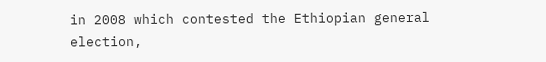in 2008 which contested the Ethiopian general election,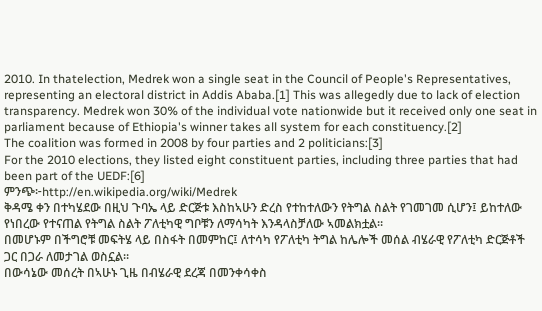2010. In thatelection, Medrek won a single seat in the Council of People's Representatives, representing an electoral district in Addis Ababa.[1] This was allegedly due to lack of election transparency. Medrek won 30% of the individual vote nationwide but it received only one seat in parliament because of Ethiopia's winner takes all system for each constituency.[2]
The coalition was formed in 2008 by four parties and 2 politicians:[3]
For the 2010 elections, they listed eight constituent parties, including three parties that had been part of the UEDF:[6]
ምንጭ፦http://en.wikipedia.org/wiki/Medrek
ቅዳሜ ቀን በተካሄደው በዚህ ጉባኤ ላይ ድርጅቱ እስከኣሁን ድረስ የተከተለውን የትግል ስልት የገመገመ ሲሆን፤ ይከተለው የነበረው የተናጠል የትግል ስልት ፖለቲካዊ ግቦቹን ለማሳካት እንዳላስቻለው ኣመልክቷል።
በመሆኑም በችግሮቹ መፍትሄ ላይ በስፋት በመምከር፤ ለተሳካ የፖለቲካ ትግል ከሌሎች መሰል ብሄራዊ የፖለቲካ ድርጅቶች ጋር በጋራ ለመታገል ወስኗል።
በውሳኔው መሰረት በኣሁኑ ጊዜ በብሄራዊ ደረጃ በመንቀሳቀስ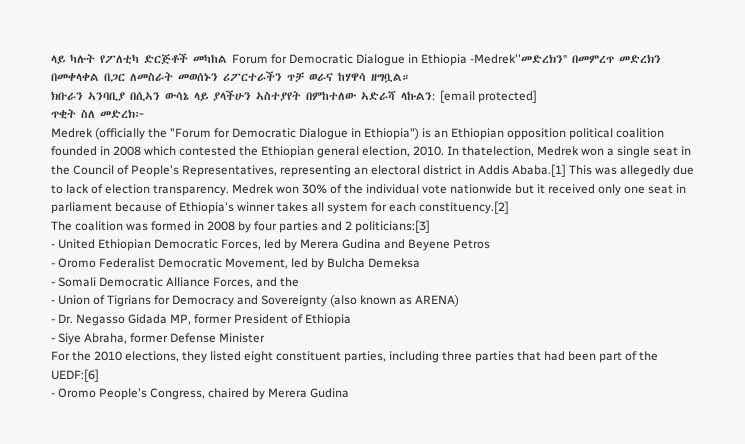ላይ ካሉት የፖለቲካ ድርጅቶች መካከል Forum for Democratic Dialogue in Ethiopia -Medrek''መድረክን'' በመምረጥ መድረክን በመቀላቀል በጋር ለመስራት መወሰኑን ሪፖርተራችን ጥቻ ወራና ከሃዋሳ ዘግቧል።
ክቡራን ኣንባቢያ በሲኣን ውሳኔ ላይ ያላችሁን ኣስተያየት በምከተለው ኣድራሻ ላኩልን: [email protected]
ጥቂት ስለ መድረክ፦
Medrek (officially the "Forum for Democratic Dialogue in Ethiopia") is an Ethiopian opposition political coalition founded in 2008 which contested the Ethiopian general election, 2010. In thatelection, Medrek won a single seat in the Council of People's Representatives, representing an electoral district in Addis Ababa.[1] This was allegedly due to lack of election transparency. Medrek won 30% of the individual vote nationwide but it received only one seat in parliament because of Ethiopia's winner takes all system for each constituency.[2]
The coalition was formed in 2008 by four parties and 2 politicians:[3]
- United Ethiopian Democratic Forces, led by Merera Gudina and Beyene Petros
- Oromo Federalist Democratic Movement, led by Bulcha Demeksa
- Somali Democratic Alliance Forces, and the
- Union of Tigrians for Democracy and Sovereignty (also known as ARENA)
- Dr. Negasso Gidada MP, former President of Ethiopia
- Siye Abraha, former Defense Minister
For the 2010 elections, they listed eight constituent parties, including three parties that had been part of the UEDF:[6]
- Oromo People's Congress, chaired by Merera Gudina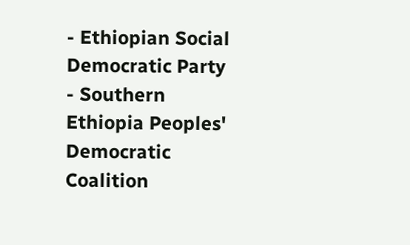- Ethiopian Social Democratic Party
- Southern Ethiopia Peoples' Democratic Coalition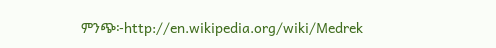ምንጭ፦http://en.wikipedia.org/wiki/Medrek